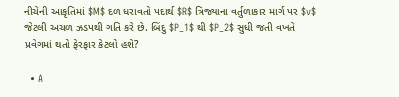નીચેની આકૃતિમાં $M$ દળ ધરાવતો પદાર્થ $R$ ત્રિજ્યાના વર્તુળાકાર માર્ગ પર $v$ જેટલી અચળ ઝડપથી ગતિ કરે છે. બિંદુ $P_1$ થી $P_2$ સુધી જતી વખતે પ્રવેગમાં થતો ફેરફાર કેટલો હશે?

  • A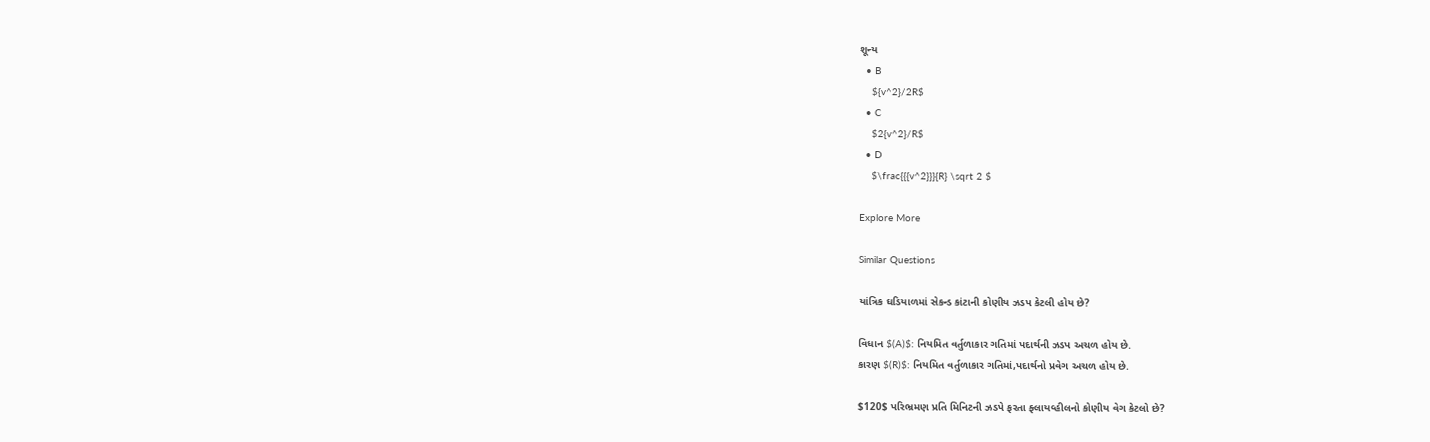શૂન્ય
  • B
    ${v^2}/2R$
  • C
    $2{v^2}/R$
  • D
    $\frac{{{v^2}}}{R} \sqrt 2 $

Explore More

Similar Questions

યાંત્રિક ઘડિયાળમાં સેકન્ડ કાંટાની કોણીય ઝડપ કેટલી હોય છે?

વિધાન $(A)$: નિયમિત વર્તુળાકાર ગતિમાં પદાર્થની ઝડપ અચળ હોય છે.
કારણ $(R)$: નિયમિત વર્તુળાકાર ગતિમાં,પદાર્થનો પ્રવેગ અચળ હોય છે.

$120$ પરિભ્રમણ પ્રતિ મિનિટની ઝડપે ફરતા ફ્લાયવ્હીલનો કોણીય વેગ કેટલો છે?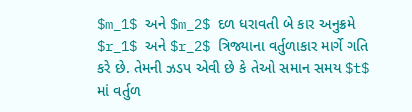$m_1$ અને $m_2$ દળ ધરાવતી બે કાર અનુક્રમે $r_1$ અને $r_2$ ત્રિજ્યાના વર્તુળાકાર માર્ગે ગતિ કરે છે. તેમની ઝડપ એવી છે કે તેઓ સમાન સમય $t$ માં વર્તુળ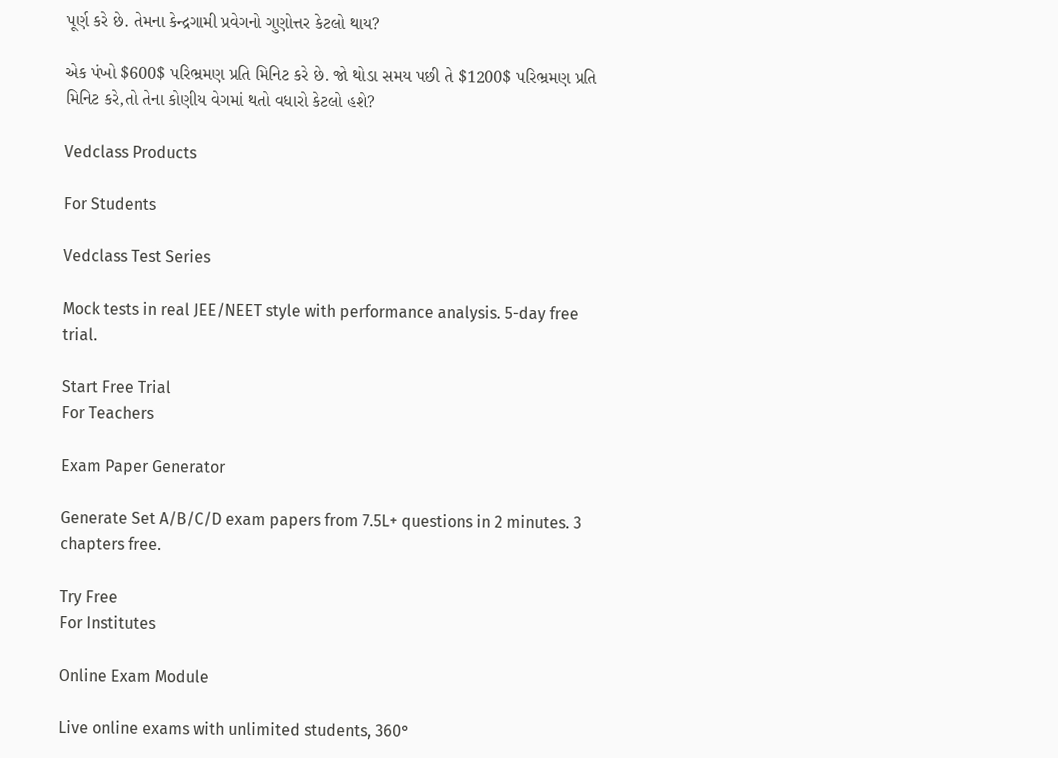પૂર્ણ કરે છે. તેમના કેન્દ્રગામી પ્રવેગનો ગુણોત્તર કેટલો થાય?

એક પંખો $600$ પરિભ્રમણ પ્રતિ મિનિટ કરે છે. જો થોડા સમય પછી તે $1200$ પરિભ્રમણ પ્રતિ મિનિટ કરે,તો તેના કોણીય વેગમાં થતો વધારો કેટલો હશે?

Vedclass Products

For Students

Vedclass Test Series

Mock tests in real JEE/NEET style with performance analysis. 5-day free trial.

Start Free Trial
For Teachers

Exam Paper Generator

Generate Set A/B/C/D exam papers from 7.5L+ questions in 2 minutes. 3 chapters free.

Try Free
For Institutes

Online Exam Module

Live online exams with unlimited students, 360°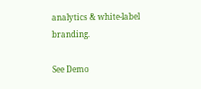analytics & white-label branding.

See Demo